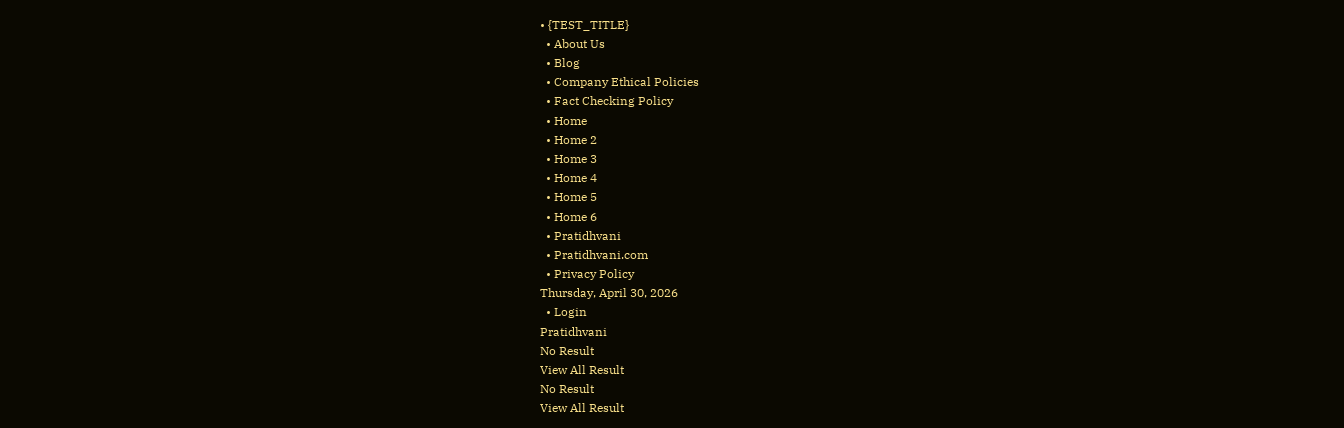• {TEST_TITLE}
  • About Us
  • Blog
  • Company Ethical Policies
  • Fact Checking Policy
  • Home
  • Home 2
  • Home 3
  • Home 4
  • Home 5
  • Home 6
  • Pratidhvani
  • Pratidhvani.com
  • Privacy Policy
Thursday, April 30, 2026
  • Login
Pratidhvani
No Result
View All Result
No Result
View All Result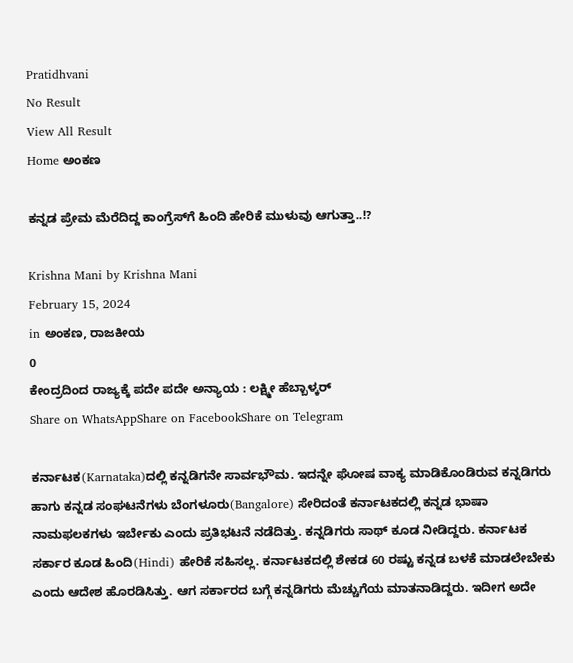Pratidhvani
No Result
View All Result
Home ಅಂಕಣ

ಕನ್ನಡ ಪ್ರೇಮ ಮೆರೆದಿದ್ದ ಕಾಂಗ್ರೆಸ್‌ಗೆ ಹಿಂದಿ ಹೇರಿಕೆ ಮುಳುವು ಆಗುತ್ತಾ..!?

Krishna Mani by Krishna Mani
February 15, 2024
in ಅಂಕಣ, ರಾಜಕೀಯ
0
ಕೇಂದ್ರದಿಂದ ರಾಜ್ಯಕ್ಕೆ ಪದೇ ಪದೇ ಅನ್ಯಾಯ : ಲಕ್ಷ್ಮೀ ಹೆಬ್ಬಾಳ್ಕರ್
Share on WhatsAppShare on FacebookShare on Telegram

ಕರ್ನಾಟಕ(Karnataka)ದಲ್ಲಿ ಕನ್ನಡಿಗನೇ ಸಾರ್ವಭೌಮ. ಇದನ್ನೇ ಘೋಷ ವಾಕ್ಯ ಮಾಡಿಕೊಂಡಿರುವ ಕನ್ನಡಿಗರು ಹಾಗು ಕನ್ನಡ ಸಂಘಟನೆಗಳು ಬೆಂಗಳೂರು(Bangalore) ಸೇರಿದಂತೆ ಕರ್ನಾಟಕದಲ್ಲಿ ಕನ್ನಡ ಭಾಷಾ ನಾಮಫಲಕಗಳು ಇರ್ಬೇಕು ಎಂದು ಪ್ರತಿಭಟನೆ ನಡೆದಿತ್ತು. ಕನ್ನಡಿಗರು ಸಾಥ್‌ ಕೂಡ ನೀಡಿದ್ದರು. ಕರ್ನಾಟಕ ಸರ್ಕಾರ ಕೂಡ ಹಿಂದಿ(Hindi) ಹೇರಿಕೆ ಸಹಿಸಲ್ಲ. ಕರ್ನಾಟಕದಲ್ಲಿ ಶೇಕಡ 60 ರಷ್ಟು ಕನ್ನಡ ಬಳಕೆ ಮಾಡಲೇಬೇಕು ಎಂದು ಆದೇಶ ಹೊರಡಿಸಿತ್ತು. ಆಗ ಸರ್ಕಾರದ ಬಗ್ಗೆ ಕನ್ನಡಿಗರು ಮೆಚ್ಚುಗೆಯ ಮಾತನಾಡಿದ್ದರು. ಇದೀಗ ಅದೇ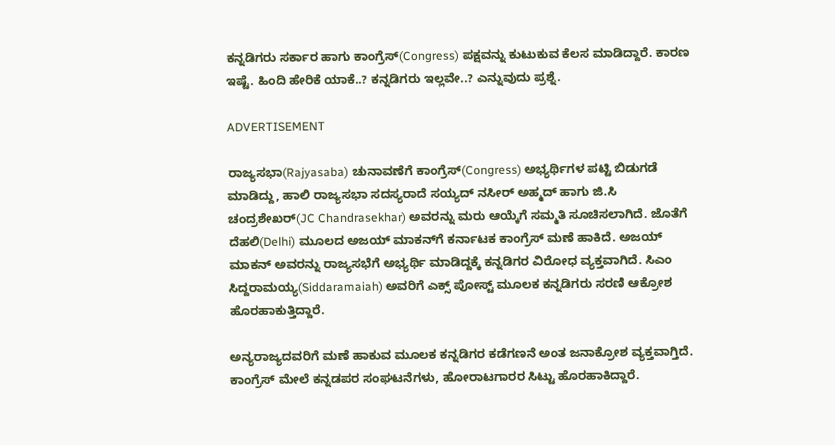ಕನ್ನಡಿಗರು ಸರ್ಕಾರ ಹಾಗು ಕಾಂಗ್ರೆಸ್‌(Congress) ಪಕ್ಷವನ್ನು ಕುಟುಕುವ ಕೆಲಸ ಮಾಡಿದ್ದಾರೆ. ಕಾರಣ ಇಷ್ಟೆ. ಹಿಂದಿ ಹೇರಿಕೆ ಯಾಕೆ..? ಕನ್ನಡಿಗರು ಇಲ್ಲವೇ..? ಎನ್ನುವುದು ಪ್ರಶ್ನೆ.

ADVERTISEMENT

ರಾಜ್ಯಸಭಾ(Rajyasaba) ಚುನಾವಣೆಗೆ ಕಾಂಗ್ರೆಸ್‌(Congress) ಅಭ್ಯರ್ಥಿಗಳ ಪಟ್ಟಿ ಬಿಡುಗಡೆ ಮಾಡಿದ್ದು, ಹಾಲಿ ರಾಜ್ಯಸಭಾ ಸದಸ್ಯರಾದೆ ಸಯ್ಯದ್‌ ನಸೀರ್‌ ಅಹ್ಮದ್‌‌ ಹಾಗು ಜಿ.ಸಿ ಚಂದ್ರಶೇಖರ್‌(JC Chandrasekhar) ಅವರನ್ನು ಮರು ಆಯ್ಕೆಗೆ ಸಮ್ಮತಿ ಸೂಚಿಸಲಾಗಿದೆ. ಜೊತೆಗೆ ದೆಹಲಿ(Delhi) ಮೂಲದ ಅಜಯ್ ಮಾಕನ್‌‌ಗೆ ಕರ್ನಾಟಕ ಕಾಂಗ್ರೆಸ್ ಮಣೆ ಹಾಕಿದೆ. ಅಜಯ್ ಮಾಕನ್‌ ಅವರನ್ನು ರಾಜ್ಯಸಭೆಗೆ ಅಭ್ಯರ್ಥಿ ಮಾಡಿದ್ದಕ್ಕೆ ಕನ್ನಡಿಗರ ವಿರೋಧ ವ್ಯಕ್ತವಾಗಿದೆ. ಸಿಎಂ ಸಿದ್ದರಾಮಯ್ಯ(Siddaramaiah) ಅವರಿಗೆ ಎಕ್ಸ್ ಪೋಸ್ಟ್ ಮೂಲಕ ಕನ್ನಡಿಗರು ಸರಣಿ ಆಕ್ರೋಶ ಹೊರಹಾಕುತ್ತಿದ್ದಾರೆ.

ಅನ್ಯರಾಜ್ಯದವರಿಗೆ ಮಣೆ ಹಾಕುವ ಮೂಲಕ ಕನ್ನಡಿಗರ ಕಡೆಗಣನೆ ಅಂತ ಜನಾಕ್ರೋಶ ವ್ಯಕ್ತವಾಗ್ತಿದೆ. ಕಾಂಗ್ರೆಸ್ ಮೇಲೆ ಕನ್ನಡಪರ ಸಂಘಟನೆಗಳು, ಹೋರಾಟಗಾರರ ಸಿಟ್ಟು ಹೊರಹಾಕಿದ್ದಾರೆ.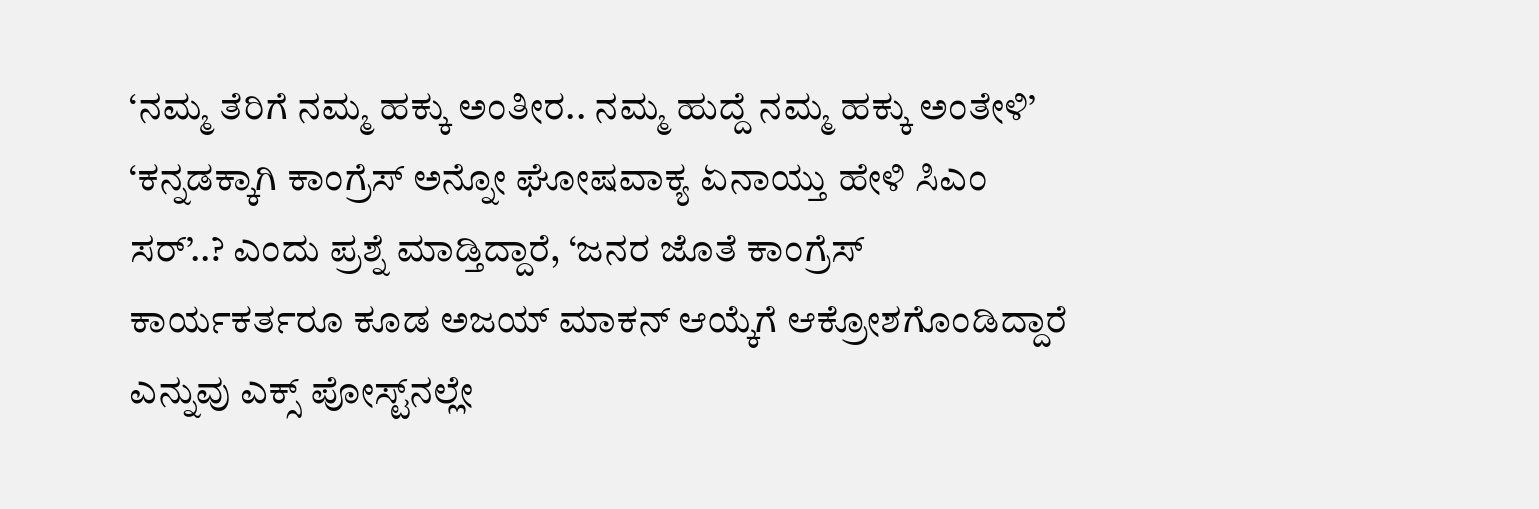‘ನಮ್ಮ ತೆರಿಗೆ ನಮ್ಮ ಹಕ್ಕು ಅಂತೀರ.. ನಮ್ಮ ಹುದ್ದೆ ನಮ್ಮ ಹಕ್ಕು ಅಂತೇಳಿ’ ‘ಕನ್ನಡಕ್ಕಾಗಿ ಕಾಂಗ್ರೆಸ್ ಅನ್ನೋ ಘೋಷವಾಕ್ಯ ಏನಾಯ್ತು ಹೇಳಿ ಸಿಎಂ ಸರ್’..? ಎಂದು ಪ್ರಶ್ನೆ ಮಾಡ್ತಿದ್ದಾರೆ, ‘ಜನರ ಜೊತೆ ಕಾಂಗ್ರೆಸ್ ಕಾರ್ಯಕರ್ತರೂ ಕೂಡ ಅಜಯ್‌ ಮಾಕನ್‌ ಆಯ್ಕೆಗೆ ಆಕ್ರೋಶಗೊಂಡಿದ್ದಾರೆ ಎನ್ನುವು ಎಕ್ಸ್ ಪೋಸ್ಟ್‌‌ನಲ್ಲೇ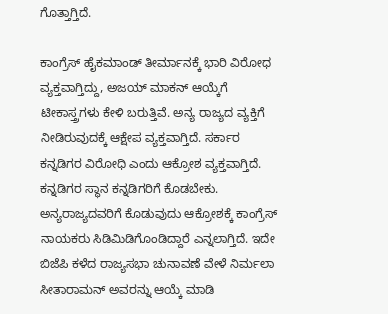ಗೊತ್ತಾಗ್ತಿದೆ.

ಕಾಂಗ್ರೆಸ್ ಹೈಕಮಾಂಡ್ ತೀರ್ಮಾನಕ್ಕೆ ಭಾರಿ ವಿರೋಧ ವ್ಯಕ್ತವಾಗ್ತಿದ್ದು, ಅಜಯ್ ಮಾಕನ್‌ ಆಯ್ಕೆಗೆ ಟೀಕಾಸ್ತ್ರಗಳು ಕೇಳಿ ಬರುತ್ತಿವೆ. ಅನ್ಯ ರಾಜ್ಯದ ವ್ಯಕ್ತಿಗೆ ನೀಡಿರುವುದಕ್ಕೆ ಆಕ್ಷೇಪ ವ್ಯಕ್ತವಾಗ್ತಿದೆ. ಸರ್ಕಾರ ಕನ್ನಡಿಗರ ವಿರೋಧಿ ಎಂದು ಆಕ್ರೋಶ ವ್ಯಕ್ತವಾಗ್ತಿದೆ. ಕನ್ನಡಿಗರ ಸ್ಥಾನ ಕನ್ನಡಿಗರಿಗೆ ಕೊಡಬೇಕು. ಅನ್ಯರಾಜ್ಯದವರಿಗೆ ಕೊಡುವುದು ಆಕ್ರೋಶಕ್ಕೆ ಕಾಂಗ್ರೆಸ್‌ ನಾಯಕರು ಸಿಡಿಮಿಡಿಗೊಂಡಿದ್ದಾರೆ ಎನ್ನಲಾಗ್ತಿದೆ. ಇದೇ ಬಿಜೆಪಿ ಕಳೆದ ರಾಜ್ಯಸಭಾ ಚುನಾವಣೆ ವೇಳೆ ನಿರ್ಮಲಾ ಸೀತಾರಾಮನ್‌ ಅವರನ್ನು ಆಯ್ಕೆ ಮಾಡಿ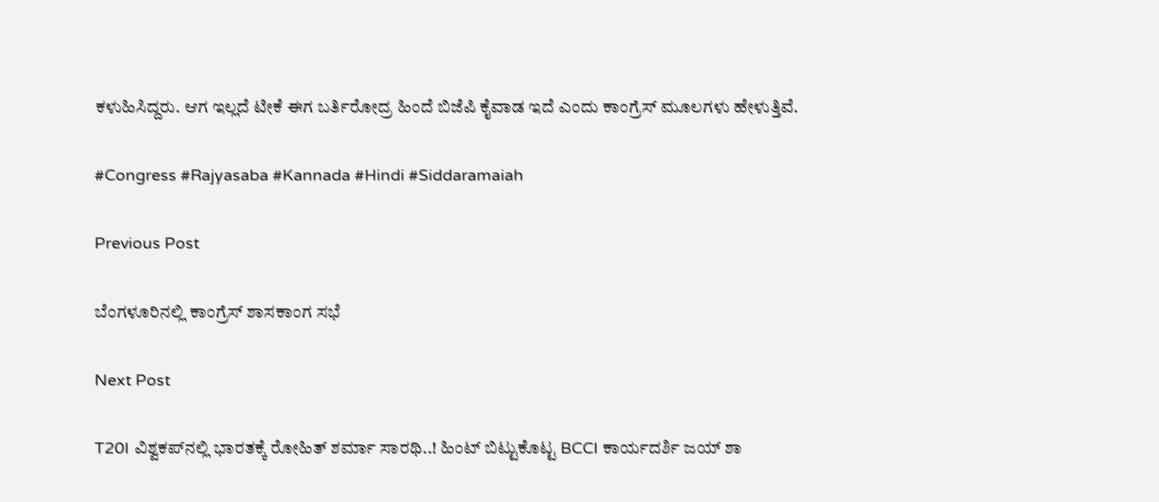ಕಳುಹಿಸಿದ್ದರು. ಆಗ ಇಲ್ಲದೆ ಟೀಕೆ ಈಗ ಬರ್ತಿರೋದ್ರ ಹಿಂದೆ ಬಿಜೆಪಿ ಕೈವಾಡ ಇದೆ ಎಂದು ಕಾಂಗ್ರೆಸ್‌ ಮೂಲಗಳು ಹೇಳುತ್ತಿವೆ.

#Congress #Rajyasaba #Kannada #Hindi #Siddaramaiah

Previous Post

ಬೆಂಗಳೂರಿನಲ್ಲಿ ಕಾಂಗ್ರೆಸ್ ಶಾಸಕಾಂಗ ಸಭೆ

Next Post

T20I ವಿಶ್ವಕಪ್‌ನಲ್ಲಿ ಭಾರತಕ್ಕೆ ರೋಹಿತ್ ಶರ್ಮಾ ಸಾರಥಿ..! ಹಿಂಟ್ ಬಿಟ್ಟುಕೊಟ್ಟ BCCI ಕಾರ್ಯದರ್ಶಿ ಜಯ್ ಶಾ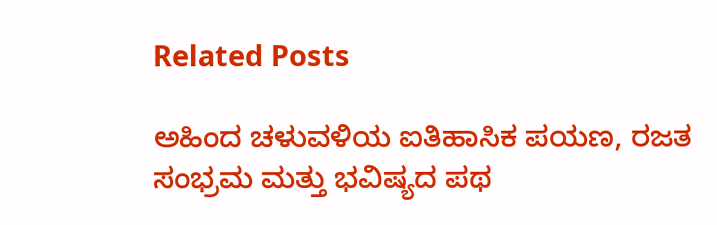Related Posts

ಅಹಿಂದ ಚಳುವಳಿಯ ಐತಿಹಾಸಿಕ ಪಯಣ, ರಜತ ಸಂಭ್ರಮ ಮತ್ತು ಭವಿಷ್ಯದ ಪಥ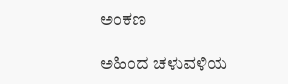ಅಂಕಣ

ಅಹಿಂದ ಚಳುವಳಿಯ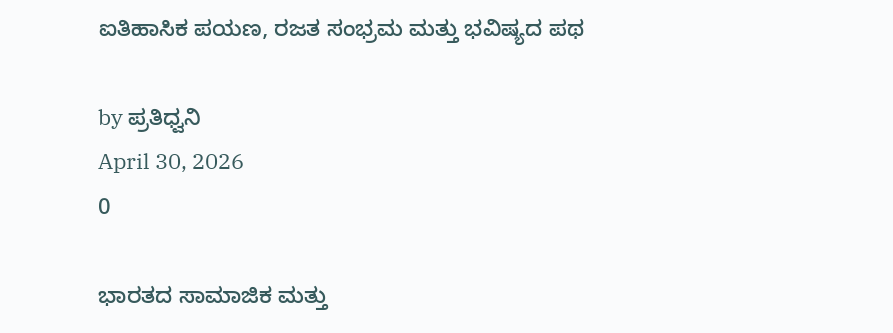ಐತಿಹಾಸಿಕ ಪಯಣ, ರಜತ ಸಂಭ್ರಮ ಮತ್ತು ಭವಿಷ್ಯದ ಪಥ

by ಪ್ರತಿಧ್ವನಿ
April 30, 2026
0

ಭಾರತದ ಸಾಮಾಜಿಕ ಮತ್ತು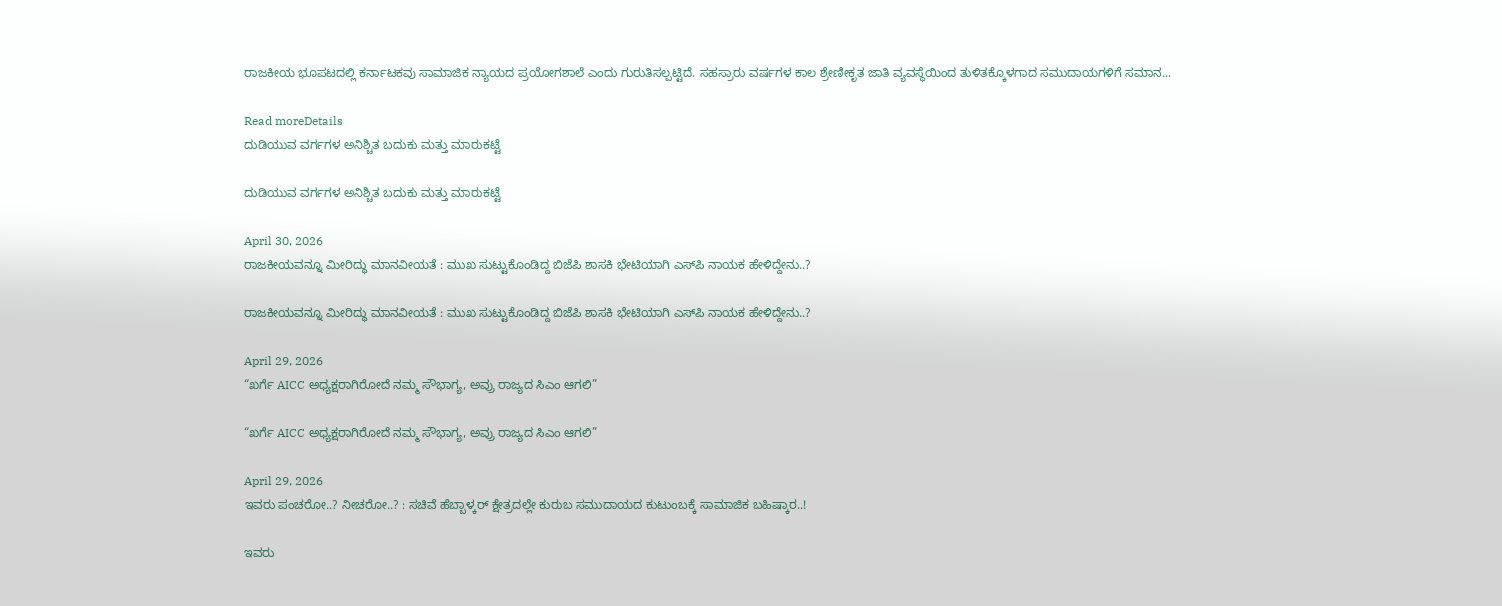ರಾಜಕೀಯ ಭೂಪಟದಲ್ಲಿ ಕರ್ನಾಟಕವು ಸಾಮಾಜಿಕ ನ್ಯಾಯದ ಪ್ರಯೋಗಶಾಲೆ ಎಂದು ಗುರುತಿಸಲ್ಪಟ್ಟಿದೆ. ಸಹಸ್ರಾರು ವರ್ಷಗಳ ಕಾಲ ಶ್ರೇಣೀಕೃತ ಜಾತಿ ವ್ಯವಸ್ಥೆಯಿಂದ ತುಳಿತಕ್ಕೊಳಗಾದ ಸಮುದಾಯಗಳಿಗೆ ಸಮಾನ...

Read moreDetails
ದುಡಿಯುವ ವರ್ಗಗಳ ಅನಿಶ್ಚಿತ ಬದುಕು ಮತ್ತು ಮಾರುಕಟ್ಟೆ

ದುಡಿಯುವ ವರ್ಗಗಳ ಅನಿಶ್ಚಿತ ಬದುಕು ಮತ್ತು ಮಾರುಕಟ್ಟೆ

April 30, 2026
ರಾಜಕೀಯವನ್ನೂ ಮೀರಿದ್ಧು ಮಾನವೀಯತೆ : ಮುಖ ಸುಟ್ಟುಕೊಂಡಿದ್ದ ಬಿಜೆಪಿ ಶಾಸಕಿ ಭೇಟಿಯಾಗಿ ಎಸ್‌ಪಿ ನಾಯಕ ಹೇಳಿದ್ದೇನು..?

ರಾಜಕೀಯವನ್ನೂ ಮೀರಿದ್ಧು ಮಾನವೀಯತೆ : ಮುಖ ಸುಟ್ಟುಕೊಂಡಿದ್ದ ಬಿಜೆಪಿ ಶಾಸಕಿ ಭೇಟಿಯಾಗಿ ಎಸ್‌ಪಿ ನಾಯಕ ಹೇಳಿದ್ದೇನು..?

April 29, 2026
“ಖರ್ಗೆ AICC ಅಧ್ಯಕ್ಷರಾಗಿರೋದೆ ನಮ್ಮ ಸೌಭಾಗ್ಯ, ಅವ್ರು ರಾಜ್ಯದ ಸಿಎಂ ಆಗಲಿ”

“ಖರ್ಗೆ AICC ಅಧ್ಯಕ್ಷರಾಗಿರೋದೆ ನಮ್ಮ ಸೌಭಾಗ್ಯ, ಅವ್ರು ರಾಜ್ಯದ ಸಿಎಂ ಆಗಲಿ”

April 29, 2026
ಇವರು ಪಂಚರೋ..? ನೀಚರೋ..? : ಸಚಿವೆ ಹೆಬ್ಬಾಳ್ಕರ್‌ ಕ್ಷೇತ್ರದಲ್ಲೇ ಕುರುಬ ಸಮುದಾಯದ ಕುಟುಂಬಕ್ಕೆ ಸಾಮಾಜಿಕ ಬಹಿಷ್ಕಾರ..!

ಇವರು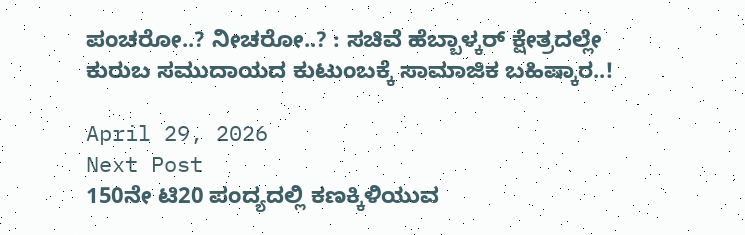ಪಂಚರೋ..? ನೀಚರೋ..? : ಸಚಿವೆ ಹೆಬ್ಬಾಳ್ಕರ್‌ ಕ್ಷೇತ್ರದಲ್ಲೇ ಕುರುಬ ಸಮುದಾಯದ ಕುಟುಂಬಕ್ಕೆ ಸಾಮಾಜಿಕ ಬಹಿಷ್ಕಾರ..!

April 29, 2026
Next Post
150ನೇ ಟಿ20 ಪಂದ್ಯದಲ್ಲಿ ಕಣಕ್ಕಿಳಿಯುವ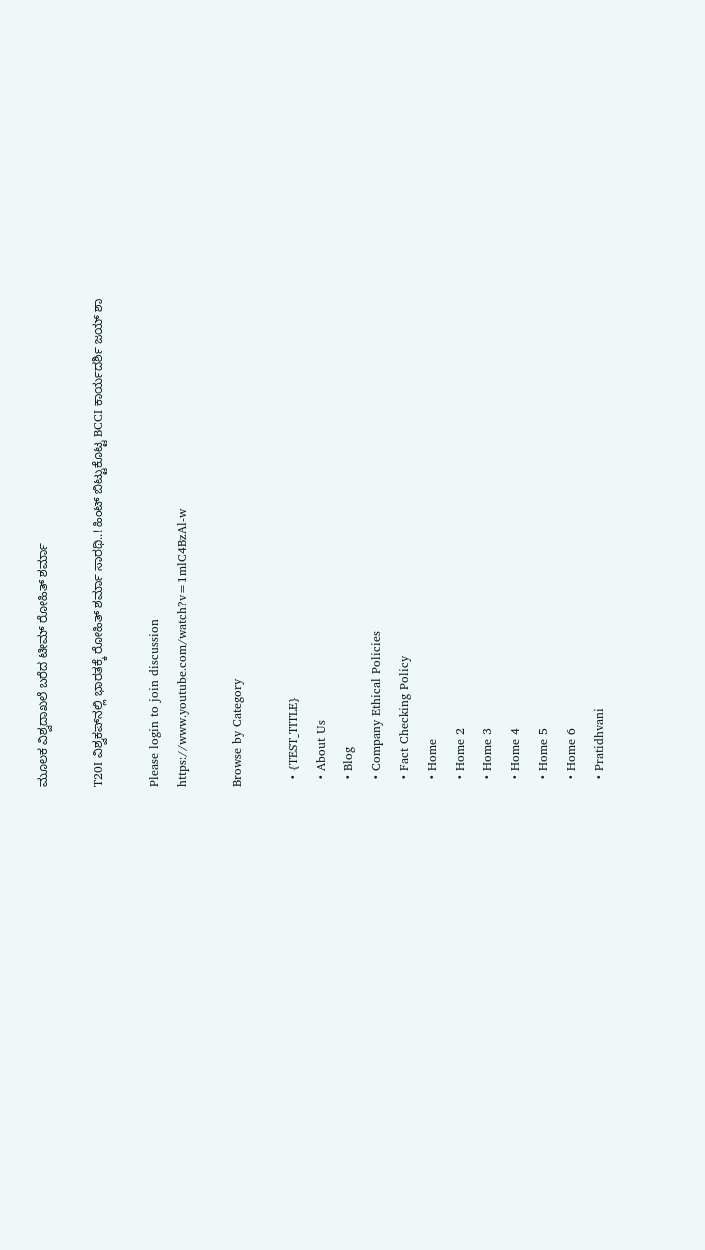ಮೂಲಕ ವಿಶ್ವದಾಖಲೆ ಬರೆದ ಟೀಮ್‌ ರೋಹಿತ್‌ ಶರ್ಮಾ

T20I ವಿಶ್ವಕಪ್‌ನಲ್ಲಿ ಭಾರತಕ್ಕೆ ರೋಹಿತ್ ಶರ್ಮಾ ಸಾರಥಿ..! ಹಿಂಟ್ ಬಿಟ್ಟುಕೊಟ್ಟ BCCI ಕಾರ್ಯದರ್ಶಿ ಜಯ್ ಶಾ

Please login to join discussion
https://www.youtube.com/watch?v=1mlC4BzAl-w

Browse by Category

  • {TEST_TITLE}
  • About Us
  • Blog
  • Company Ethical Policies
  • Fact Checking Policy
  • Home
  • Home 2
  • Home 3
  • Home 4
  • Home 5
  • Home 6
  • Pratidhvani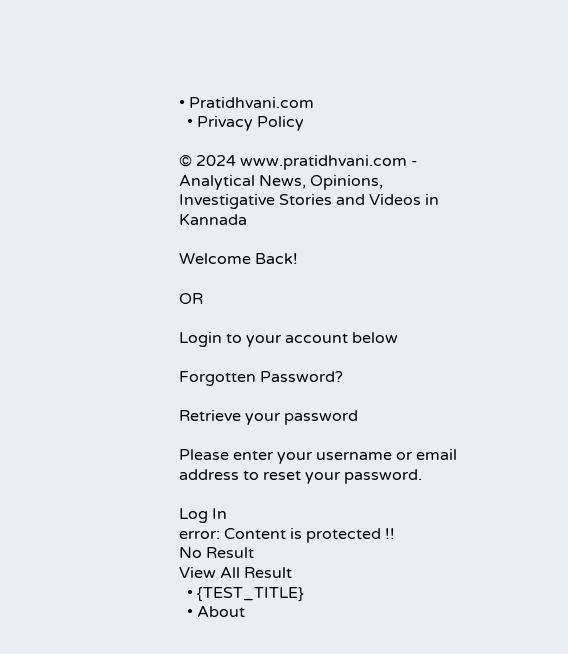• Pratidhvani.com
  • Privacy Policy

© 2024 www.pratidhvani.com - Analytical News, Opinions, Investigative Stories and Videos in Kannada

Welcome Back!

OR

Login to your account below

Forgotten Password?

Retrieve your password

Please enter your username or email address to reset your password.

Log In
error: Content is protected !!
No Result
View All Result
  • {TEST_TITLE}
  • About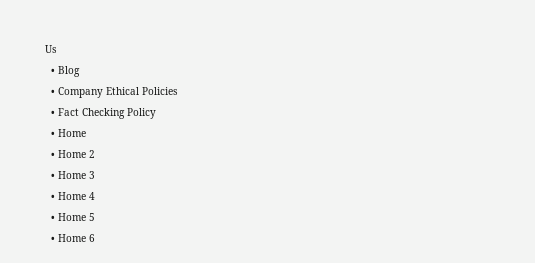Us
  • Blog
  • Company Ethical Policies
  • Fact Checking Policy
  • Home
  • Home 2
  • Home 3
  • Home 4
  • Home 5
  • Home 6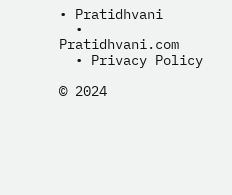• Pratidhvani
  • Pratidhvani.com
  • Privacy Policy

© 2024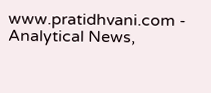www.pratidhvani.com - Analytical News,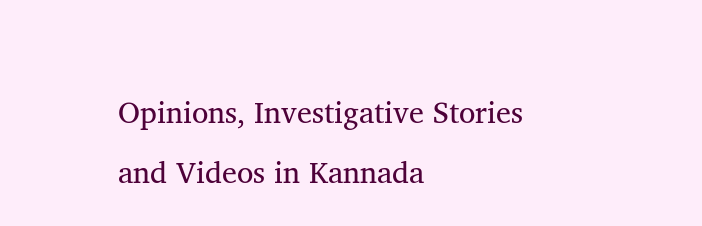Opinions, Investigative Stories and Videos in Kannada